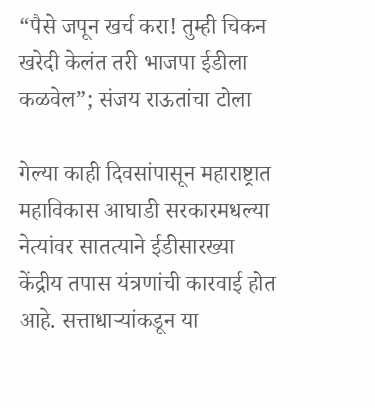“पैसे जपून खर्च करा! तुम्ही चिकन खरेदी केलंत तरी भाजपा ईडीला कळवेल”; संजय राऊतांचा टोला

गेल्या काही दिवसांपासून महाराष्ट्रात महाविकास आघाडी सरकारमधल्या नेत्यांवर सातत्याने ईडीसारख्या केंद्रीय तपास यंत्रणांची कारवाई होत आहे. सत्ताधाऱ्यांकडून या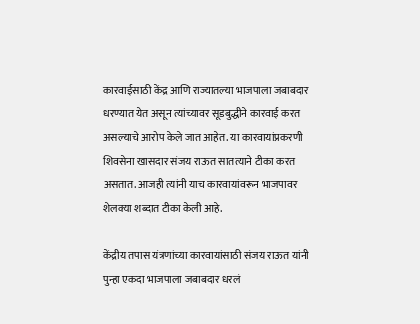कारवाईसाठी केंद्र आणि राज्यातल्या भाजपाला जबाबदार धरण्यात येत असून त्यांच्यावर सूडबुद्धीने कारवाई करत असल्याचे आरोप केले जात आहेत. या कारवायांप्रकरणी शिवसेना खासदार संजय राऊत सातत्याने टीका करत असतात. आजही त्यांनी याच कारवायांवरून भाजपावर शेलक्या शब्दात टीका केली आहे.

केंद्रीय तपास यंत्रणांच्या कारवायांसाठी संजय राऊत यांनी पुन्हा एकदा भाजपाला जबाबदार धरलं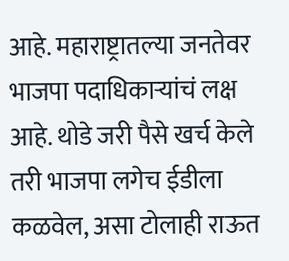आहे. महाराष्ट्रातल्या जनतेवर भाजपा पदाधिकाऱ्यांचं लक्ष आहे. थोडे जरी पैसे खर्च केले तरी भाजपा लगेच ईडीला कळवेल, असा टोलाही राऊत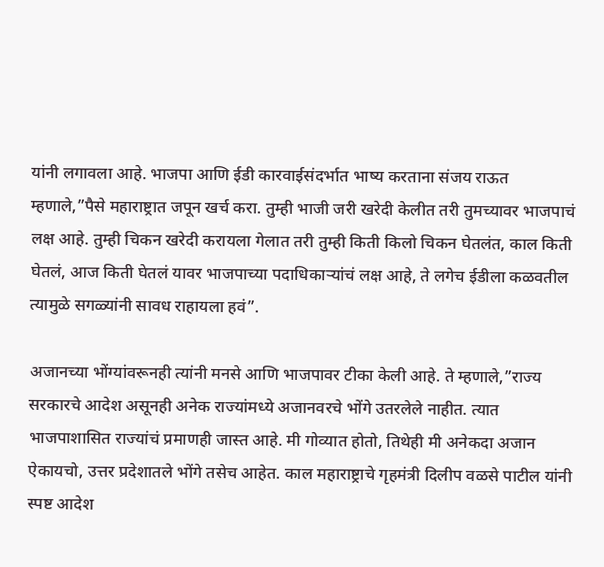यांनी लगावला आहे. भाजपा आणि ईडी कारवाईसंदर्भात भाष्य करताना संजय राऊत म्हणाले,”पैसे महाराष्ट्रात जपून खर्च करा. तुम्ही भाजी जरी खरेदी केलीत तरी तुमच्यावर भाजपाचं लक्ष आहे. तुम्ही चिकन खरेदी करायला गेलात तरी तुम्ही किती किलो चिकन घेतलंत, काल किती घेतलं, आज किती घेतलं यावर भाजपाच्या पदाधिकाऱ्यांचं लक्ष आहे, ते लगेच ईडीला कळवतील त्यामुळे सगळ्यांनी सावध राहायला हवं”.

अजानच्या भोंग्यांवरूनही त्यांनी मनसे आणि भाजपावर टीका केली आहे. ते म्हणाले,”राज्य सरकारचे आदेश असूनही अनेक राज्यांमध्ये अजानवरचे भोंगे उतरलेले नाहीत. त्यात भाजपाशासित राज्यांचं प्रमाणही जास्त आहे. मी गोव्यात होतो, तिथेही मी अनेकदा अजान ऐकायचो, उत्तर प्रदेशातले भोंगे तसेच आहेत. काल महाराष्ट्राचे गृहमंत्री दिलीप वळसे पाटील यांनी स्पष्ट आदेश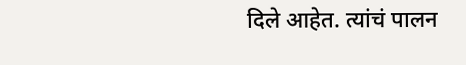दिले आहेत. त्यांचं पालन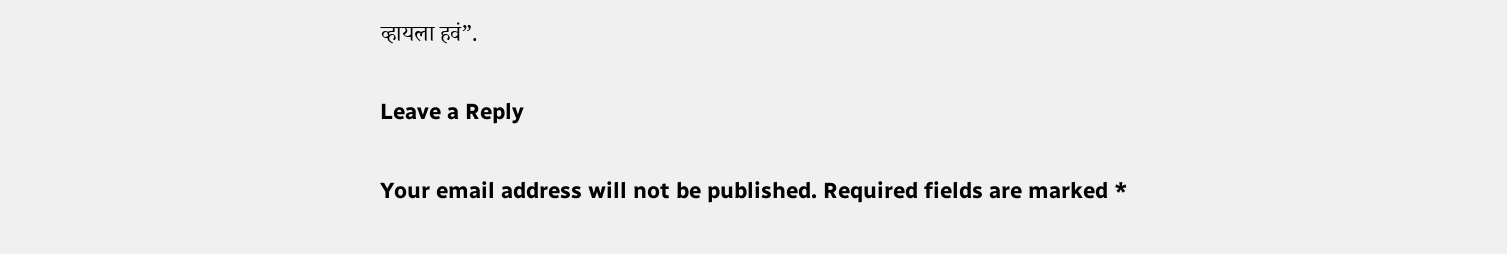व्हायला हवं”.

Leave a Reply

Your email address will not be published. Required fields are marked *